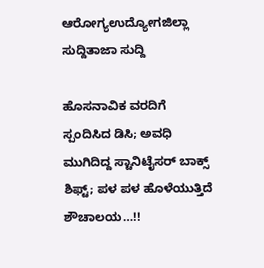ಆರೋಗ್ಯಉದ್ಯೋಗಜಿಲ್ಲಾ ಸುದ್ದಿತಾಜಾ ಸುದ್ದಿ

ಹೊಸನಾವಿಕ ವರದಿಗೆ ಸ್ಪಂದಿಸಿದ ಡಿಸಿ; ಅವಧಿ ಮುಗಿದಿದ್ದ ಸ್ಟಾನಿಟೈಸರ್ ಬಾಕ್ಸ್ ಶಿಫ್ಟ್; ಪಳ ಪಳ ಹೊಳೆಯುತ್ತಿದೆ ಶೌಚಾಲಯ…!!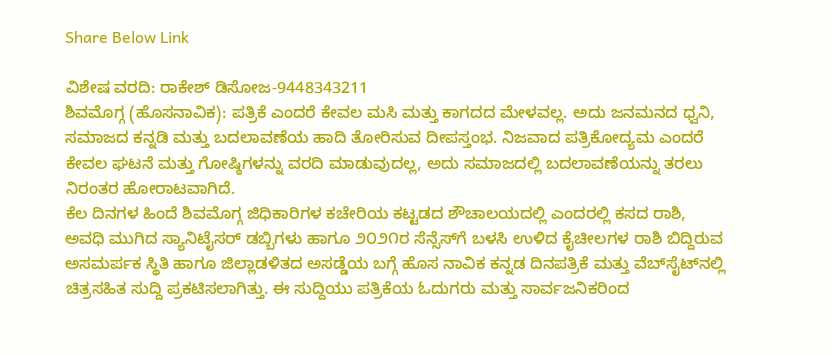Share Below Link

ವಿಶೇಷ ವರದಿ: ರಾಕೇಶ್ ಡಿಸೋಜ-9448343211
ಶಿವಮೊಗ್ಗ (ಹೊಸನಾವಿಕ): ಪತ್ರಿಕೆ ಎಂದರೆ ಕೇವಲ ಮಸಿ ಮತ್ತು ಕಾಗದದ ಮೇಳವಲ್ಲ. ಅದು ಜನಮನದ ಧ್ವನಿ, ಸಮಾಜದ ಕನ್ನಡಿ ಮತ್ತು ಬದಲಾವಣೆಯ ಹಾದಿ ತೋರಿಸುವ ದೀಪಸ್ತಂಭ. ನಿಜವಾದ ಪತ್ರಿಕೋದ್ಯಮ ಎಂದರೆ ಕೇವಲ ಘಟನೆ ಮತ್ತು ಗೋಷ್ಠಿಗಳನ್ನು ವರದಿ ಮಾಡುವುದಲ್ಲ, ಅದು ಸಮಾಜದಲ್ಲಿ ಬದಲಾವಣೆಯನ್ನು ತರಲು ನಿರಂತರ ಹೋರಾಟವಾಗಿದೆ.
ಕೆಲ ದಿನಗಳ ಹಿಂದೆ ಶಿವಮೊಗ್ಗ ಜಿಧಿಕಾರಿಗಳ ಕಚೇರಿಯ ಕಟ್ಟಡದ ಶೌಚಾಲಯದಲ್ಲಿ ಎಂದರಲ್ಲಿ ಕಸದ ರಾಶಿ, ಅವಧಿ ಮುಗಿದ ಸ್ಯಾನಿಟೈಸರ್ ಡಬ್ಬಿಗಳು ಹಾಗೂ ೨೦೨೧ರ ಸೆನ್ಸೆಸ್‌ಗೆ ಬಳಸಿ ಉಳಿದ ಕೈಚೀಲಗಳ ರಾಶಿ ಬಿದ್ದಿರುವ ಅಸಮರ್ಪಕ ಸ್ಥಿತಿ ಹಾಗೂ ಜಿಲ್ಲಾಡಳಿತದ ಅಸಡ್ಡೆಯ ಬಗ್ಗೆ ಹೊಸ ನಾವಿಕ ಕನ್ನಡ ದಿನಪತ್ರಿಕೆ ಮತ್ತು ವೆಬ್‌ಸೈಟ್‌ನಲ್ಲಿ ಚಿತ್ರಸಹಿತ ಸುದ್ದಿ ಪ್ರಕಟಿಸಲಾಗಿತ್ತು. ಈ ಸುದ್ದಿಯು ಪತ್ರಿಕೆಯ ಓದುಗರು ಮತ್ತು ಸಾರ್ವಜನಿಕರಿಂದ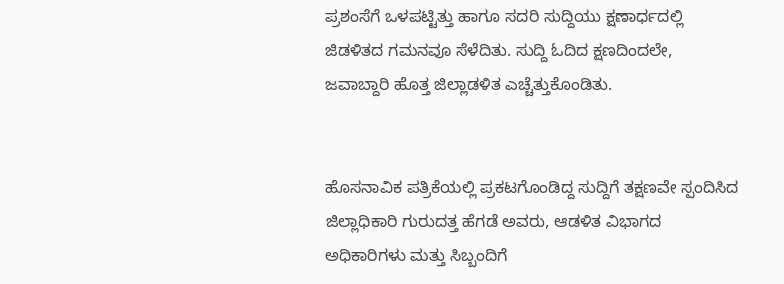ಪ್ರಶಂಸೆಗೆ ಒಳಪಟ್ಟಿತ್ತು ಹಾಗೂ ಸದರಿ ಸುದ್ದಿಯು ಕ್ಷಣಾರ್ಧದಲ್ಲಿ ಜಿಡಳಿತದ ಗಮನವೂ ಸೆಳೆದಿತು. ಸುದ್ದಿ ಓದಿದ ಕ್ಷಣದಿಂದಲೇ, ಜವಾಬ್ದಾರಿ ಹೊತ್ತ ಜಿಲ್ಲಾಡಳಿತ ಎಚ್ಚೆತ್ತುಕೊಂಡಿತು.


ಹೊಸನಾವಿಕ ಪತ್ರಿಕೆಯಲ್ಲಿ ಪ್ರಕಟಗೊಂಡಿದ್ದ ಸುದ್ದಿಗೆ ತಕ್ಷಣವೇ ಸ್ಪಂದಿಸಿದ ಜಿಲ್ಲಾಧಿಕಾರಿ ಗುರುದತ್ತ ಹೆಗಡೆ ಅವರು, ಆಡಳಿತ ವಿಭಾಗದ ಅಧಿಕಾರಿಗಳು ಮತ್ತು ಸಿಬ್ಬಂದಿಗೆ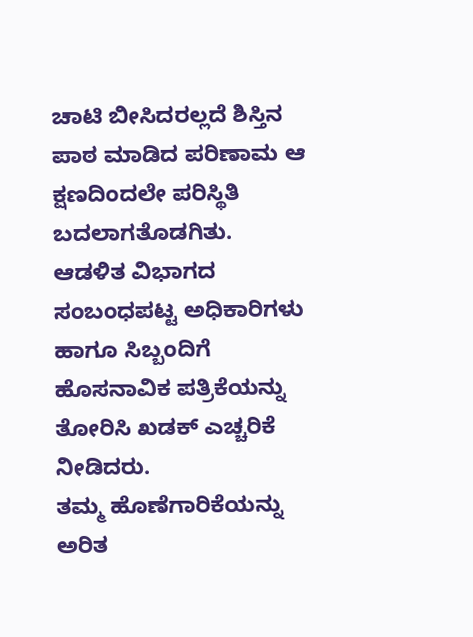ಚಾಟಿ ಬೀಸಿದರಲ್ಲದೆ ಶಿಸ್ತಿನ ಪಾಠ ಮಾಡಿದ ಪರಿಣಾಮ ಆ ಕ್ಷಣದಿಂದಲೇ ಪರಿಸ್ಥಿತಿ ಬದಲಾಗತೊಡಗಿತು. ಆಡಳಿತ ವಿಭಾಗದ ಸಂಬಂಧಪಟ್ಟ ಅಧಿಕಾರಿಗಳು ಹಾಗೂ ಸಿಬ್ಬಂದಿಗೆ ಹೊಸನಾವಿಕ ಪತ್ರಿಕೆಯನ್ನು ತೋರಿಸಿ ಖಡಕ್ ಎಚ್ಚರಿಕೆ ನೀಡಿದರು.
ತಮ್ಮ ಹೊಣೆಗಾರಿಕೆಯನ್ನು ಅರಿತ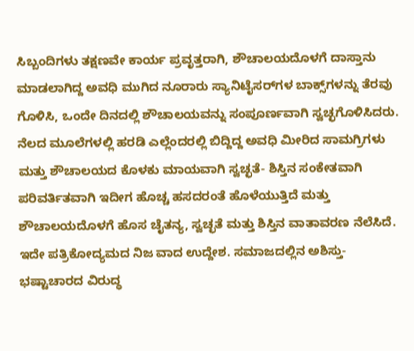ಸಿಬ್ಬಂದಿಗಳು ತಕ್ಷಣವೇ ಕಾರ್ಯ ಪ್ರವೃತ್ತರಾಗಿ, ಶೌಚಾಲಯದೊಳಗೆ ದಾಸ್ತಾನು ಮಾಡಲಾಗಿದ್ದ ಅವಧಿ ಮುಗಿದ ನೂರಾರು ಸ್ಯಾನಿಟೈಸರ್‌ಗಳ ಬಾಕ್ಸ್‌ಗಳನ್ನು ತೆರವು ಗೊಳಿಸಿ, ಒಂದೇ ದಿನದಲ್ಲಿ ಶೌಚಾಲಯವನ್ನು ಸಂಪೂರ್ಣವಾಗಿ ಸ್ವಚ್ಛಗೊಳಿಸಿದರು. ನೆಲದ ಮೂಲೆಗಳಲ್ಲಿ ಹರಡಿ ಎಲ್ಲೆಂದರಲ್ಲಿ ಬಿದ್ದಿದ್ದ ಅವಧಿ ಮೀರಿದ ಸಾಮಗ್ರಿಗಳು ಮತ್ತು ಶೌಚಾಲಯದ ಕೊಳಕು ಮಾಯವಾಗಿ ಸ್ವಚ್ಛತೆ- ಶಿಸ್ತಿನ ಸಂಕೇತವಾಗಿ ಪರಿವರ್ತಿತವಾಗಿ ಇದೀಗ ಹೊಚ್ಚ ಹಸದರಂತೆ ಹೊಳೆಯುತ್ತಿದೆ ಮತ್ತು ಶೌಚಾಲಯದೊಳಗೆ ಹೊಸ ಚೈತನ್ಯ, ಸ್ವಚ್ಛತೆ ಮತ್ತು ಶಿಸ್ತಿನ ವಾತಾವರಣ ನೆಲೆಸಿದೆ.
ಇದೇ ಪತ್ರಿಕೋದ್ಯಮದ ನಿಜ ವಾದ ಉದ್ದೇಶ. ಸಮಾಜದಲ್ಲಿನ ಅಶಿಸ್ತು- ಭಷ್ಟಾಚಾರದ ವಿರುದ್ಧ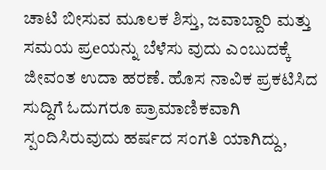ಚಾಟಿ ಬೀಸುವ ಮೂಲಕ ಶಿಸ್ತು, ಜವಾಬ್ದಾರಿ ಮತ್ತು ಸಮಯ ಪ್ರeಯನ್ನು ಬೆಳೆಸು ವುದು ಎಂಬುದಕ್ಕೆ ಜೀವಂತ ಉದಾ ಹರಣೆ. ಹೊಸ ನಾವಿಕ ಪ್ರಕಟಿಸಿದ ಸುದ್ದಿಗೆ ಓದುಗರೂ ಪ್ರಾಮಾಣಿಕವಾಗಿ ಸ್ಪಂದಿಸಿರುವುದು ಹರ್ಷದ ಸಂಗತಿ ಯಾಗಿದ್ದು,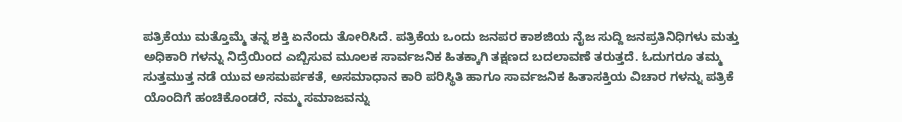ಪತ್ರಿಕೆಯು ಮತ್ತೊಮ್ಮೆ ತನ್ನ ಶಕ್ತಿ ಏನೆಂದು ತೋರಿಸಿದೆ. ಪತ್ರಿಕೆಯ ಒಂದು ಜನಪರ ಕಾಶಜಿಯ ನೈಜ ಸುದ್ದಿ ಜನಪ್ರತಿನಿಧಿಗಳು ಮತ್ತು ಅಧಿಕಾರಿ ಗಳನ್ನು ನಿದ್ರೆಯಿಂದ ಎಬ್ಬಿಸುವ ಮೂಲಕ ಸಾರ್ವಜನಿಕ ಹಿತಕ್ಕಾಗಿ ತಕ್ಷಣದ ಬದಲಾವಣೆ ತರುತ್ತದೆ. ಓದುಗರೂ ತಮ್ಮ ಸುತ್ತಮುತ್ತ ನಡೆ ಯುವ ಅಸಮರ್ಪಕತೆ, ಅಸಮಾಧಾನ ಕಾರಿ ಪರಿಸ್ಥಿತಿ ಹಾಗೂ ಸಾರ್ವಜನಿಕ ಹಿತಾಸಕ್ತಿಯ ವಿಚಾರ ಗಳನ್ನು ಪತ್ರಿಕೆ ಯೊಂದಿಗೆ ಹಂಚಿಕೊಂಡರೆ, ನಮ್ಮ ಸಮಾಜವನ್ನು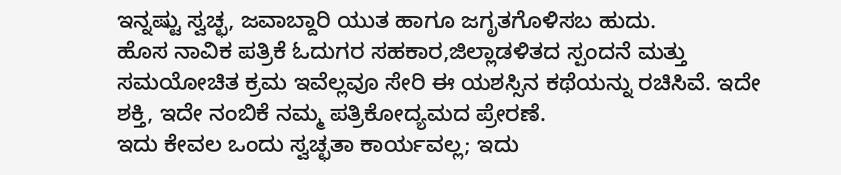ಇನ್ನಷ್ಟು ಸ್ವಚ್ಛ, ಜವಾಬ್ದಾರಿ ಯುತ ಹಾಗೂ ಜಗೃತಗೊಳಿಸಬ ಹುದು.
ಹೊಸ ನಾವಿಕ ಪತ್ರಿಕೆ ಓದುಗರ ಸಹಕಾರ,ಜಿಲ್ಲಾಡಳಿತದ ಸ್ಪಂದನೆ ಮತ್ತು ಸಮಯೋಚಿತ ಕ್ರಮ ಇವೆಲ್ಲವೂ ಸೇರಿ ಈ ಯಶಸ್ಸಿನ ಕಥೆಯನ್ನು ರಚಿಸಿವೆ. ಇದೇ ಶಕ್ತಿ, ಇದೇ ನಂಬಿಕೆ ನಮ್ಮ ಪತ್ರಿಕೋದ್ಯಮದ ಪ್ರೇರಣೆ.
ಇದು ಕೇವಲ ಒಂದು ಸ್ವಚ್ಛತಾ ಕಾರ್ಯವಲ್ಲ; ಇದು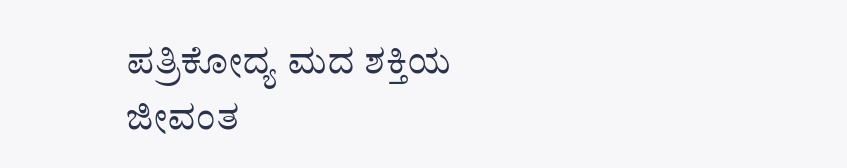ಪತ್ರಿಕೋದ್ಯ ಮದ ಶಕ್ತಿಯ ಜೀವಂತ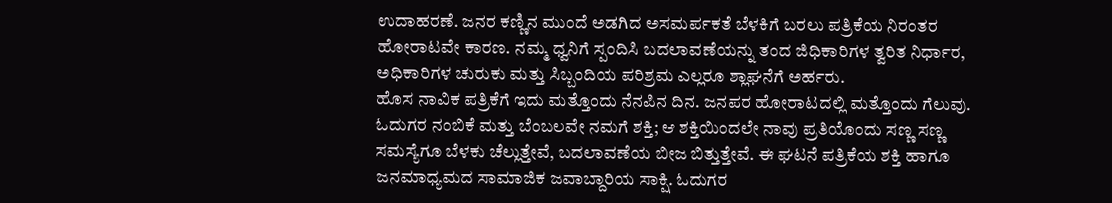ಉದಾಹರಣೆ. ಜನರ ಕಣ್ಣಿನ ಮುಂದೆ ಅಡಗಿದ ಅಸಮರ್ಪಕತೆ ಬೆಳಕಿಗೆ ಬರಲು ಪತ್ರಿಕೆಯ ನಿರಂತರ ಹೋರಾಟವೇ ಕಾರಣ. ನಮ್ಮ ಧ್ವನಿಗೆ ಸ್ಪಂದಿಸಿ ಬದಲಾವಣೆಯನ್ನು ತಂದ ಜಿಧಿಕಾರಿಗಳ ತ್ವರಿತ ನಿರ್ಧಾರ, ಅಧಿಕಾರಿಗಳ ಚುರುಕು ಮತ್ತು ಸಿಬ್ಬಂದಿಯ ಪರಿಶ್ರಮ ಎಲ್ಲರೂ ಶ್ಲಾಘನೆಗೆ ಅರ್ಹರು.
ಹೊಸ ನಾವಿಕ ಪತ್ರಿಕೆಗೆ ಇದು ಮತ್ತೊಂದು ನೆನಪಿನ ದಿನ. ಜನಪರ ಹೋರಾಟದಲ್ಲಿ ಮತ್ತೊಂದು ಗೆಲುವು. ಓದುಗರ ನಂಬಿಕೆ ಮತ್ತು ಬೆಂಬಲವೇ ನಮಗೆ ಶಕ್ತಿ; ಆ ಶಕ್ತಿಯಿಂದಲೇ ನಾವು ಪ್ರತಿಯೊಂದು ಸಣ್ಣ ಸಣ್ಣ ಸಮಸ್ಯೆಗೂ ಬೆಳಕು ಚೆಲ್ಲುತ್ತೇವೆ, ಬದಲಾವಣೆಯ ಬೀಜ ಬಿತ್ತುತ್ತೇವೆ. ಈ ಘಟನೆ ಪತ್ರಿಕೆಯ ಶಕ್ತಿ ಹಾಗೂ ಜನಮಾಧ್ಯಮದ ಸಾಮಾಜಿಕ ಜವಾಬ್ದಾರಿಯ ಸಾಕ್ಷಿ. ಓದುಗರ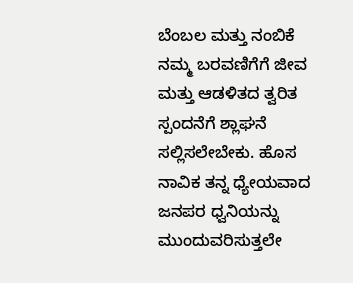ಬೆಂಬಲ ಮತ್ತು ನಂಬಿಕೆ ನಮ್ಮ ಬರವಣಿಗೆಗೆ ಜೀವ ಮತ್ತು ಆಡಳಿತದ ತ್ವರಿತ ಸ್ಪಂದನೆಗೆ ಶ್ಲಾಘನೆ ಸಲ್ಲಿಸಲೇಬೇಕು. ಹೊಸ ನಾವಿಕ ತನ್ನ ಧ್ಯೇಯವಾದ ಜನಪರ ಧ್ವನಿಯನ್ನು ಮುಂದುವರಿಸುತ್ತಲೇ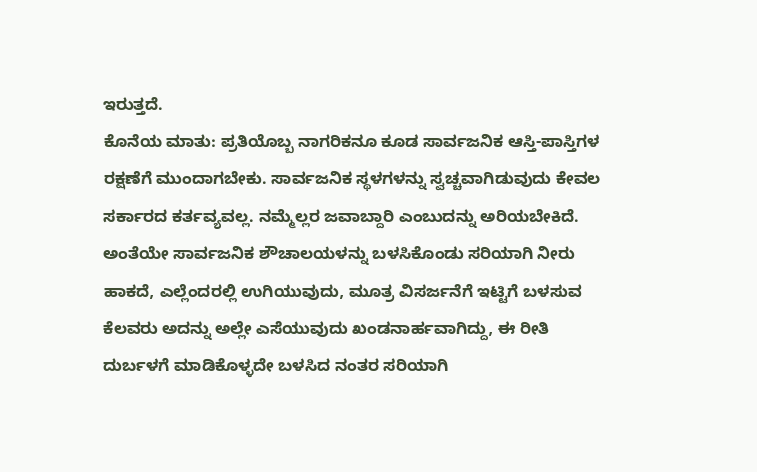ಇರುತ್ತದೆ.
ಕೊನೆಯ ಮಾತು: ಪ್ರತಿಯೊಬ್ಬ ನಾಗರಿಕನೂ ಕೂಡ ಸಾರ್ವಜನಿಕ ಆಸ್ತಿ-ಪಾಸ್ತಿಗಳ ರಕ್ಷಣೆಗೆ ಮುಂದಾಗಬೇಕು. ಸಾರ್ವಜನಿಕ ಸ್ಥಳಗಳನ್ನು ಸ್ವಚ್ಚವಾಗಿಡುವುದು ಕೇವಲ ಸರ್ಕಾರದ ಕರ್ತವ್ಯವಲ್ಲ. ನಮ್ಮೆಲ್ಲರ ಜವಾಬ್ದಾರಿ ಎಂಬುದನ್ನು ಅರಿಯಬೇಕಿದೆ.
ಅಂತೆಯೇ ಸಾರ್ವಜನಿಕ ಶೌಚಾಲಯಳನ್ನು ಬಳಸಿಕೊಂಡು ಸರಿಯಾಗಿ ನೀರು ಹಾಕದೆ, ಎಲ್ಲೆಂದರಲ್ಲಿ ಉಗಿಯುವುದು, ಮೂತ್ರ ವಿಸರ್ಜನೆಗೆ ಇಟ್ಟಿಗೆ ಬಳಸುವ ಕೆಲವರು ಅದನ್ನು ಅಲ್ಲೇ ಎಸೆಯುವುದು ಖಂಡನಾರ್ಹವಾಗಿದ್ದು, ಈ ರೀತಿ ದುರ್ಬಳಗೆ ಮಾಡಿಕೊಳ್ಳದೇ ಬಳಸಿದ ನಂತರ ಸರಿಯಾಗಿ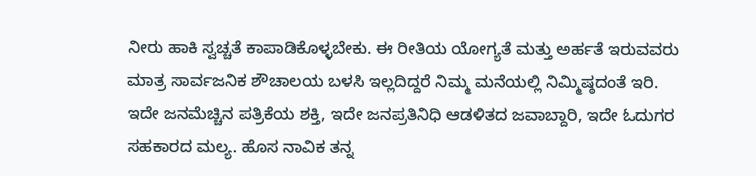ನೀರು ಹಾಕಿ ಸ್ವಚ್ಚತೆ ಕಾಪಾಡಿಕೊಳ್ಳಬೇಕು. ಈ ರೀತಿಯ ಯೋಗ್ಯತೆ ಮತ್ತು ಅರ್ಹತೆ ಇರುವವರು ಮಾತ್ರ ಸಾರ್ವಜನಿಕ ಶೌಚಾಲಯ ಬಳಸಿ ಇಲ್ಲದಿದ್ದರೆ ನಿಮ್ಮ ಮನೆಯಲ್ಲಿ ನಿಮ್ಮಿಷ್ಠದಂತೆ ಇರಿ.
ಇದೇ ಜನಮೆಚ್ಚಿನ ಪತ್ರಿಕೆಯ ಶಕ್ತಿ, ಇದೇ ಜನಪ್ರತಿನಿಧಿ ಆಡಳಿತದ ಜವಾಬ್ದಾರಿ, ಇದೇ ಓದುಗರ ಸಹಕಾರದ ಮಲ್ಯ. ಹೊಸ ನಾವಿಕ ತನ್ನ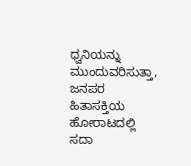ಧ್ವನಿಯನ್ನು ಮುಂದುವರಿಸುತ್ತಾ, ಜನಪರ ಹಿತಾಸಕ್ತಿಯ ಹೋರಾಟದಲ್ಲಿ ಸದಾ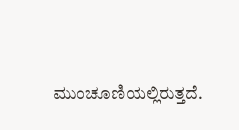ಮುಂಚೂಣಿಯಲ್ಲಿರುತ್ತದೆ.